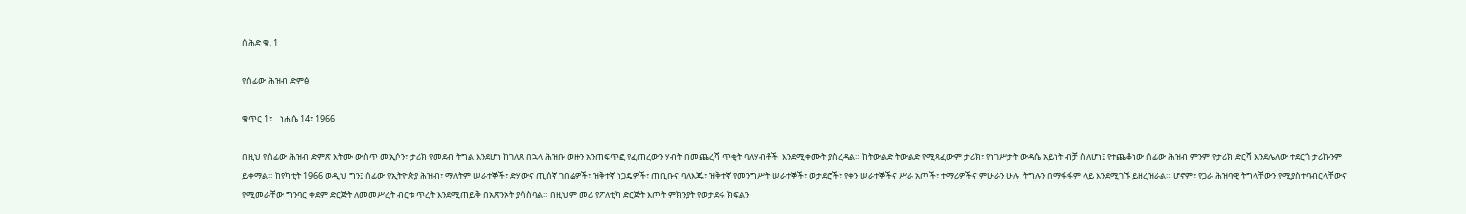ሰሕድ ቁ. 1

የሰፊው ሕዝብ ድምፅ

ቁጥር 1፣    ነሐሴ 14፣ 1966

በዚህ የሰፊው ሕዝብ ድምጽ እትሙ ውስጥ መኢሶን፣ ታሪክ የመደብ ትግል እንደሆነ ከገለጸ በኋላ ሕዝቡ ወዙን አንጠፍጥፎ የፈጠረውን ሃብት በመጨረሻ ጥቂት ባለሃብቶች  እንደሚቀሙት ያስረዳል። ከትውልድ ትውልድ የሚጻፈውም ታሪክ፣ የነገሥታት ውዳሴ አይነት ብቻ ስለሆነ፤ የተጨቆነው ሰፊው ሕዝብ ምንም የታሪክ ድርሻ እንደሌለው ተደርጎ ታሪኩንም ይቀማል። ከየካቲት 1966 ወዲህ ግን፤ ሰፊው የኢትዮጵያ ሕዝብ፣ ማለትም ሠራተኞች፣ ድሃውና ጢሰኛ ገበሬዎች፣ ዝቅተኛ ነጋዴዎች፣ ጠቢቡና ባለእጁ፣ ዝቅተኛ የመንግሥት ሠራተኞች፣ ወታደሮች፣ የቀን ሠራተኞችና ሥራ አጦች፣ ተማሪዎችና ምሁራን ሁሉ  ትግሉን በማፋፋም ላይ እንደሚገኙ ይዘረዝራል። ሆኖም፣ የጋራ ሕዝባዊ ትግላቸውን የሚያስተባብርላቸውና የሚመራቸው ግንባር ቀደም ድርጅት ለመመሥረት ብርቱ ጥረት እንደሚጠይቅ በአጽንኦት ያሳስባል። በዚህም መሪ የፖለቲካ ድርጅት እጦት ምክንያት የወታደሩ ክፍልን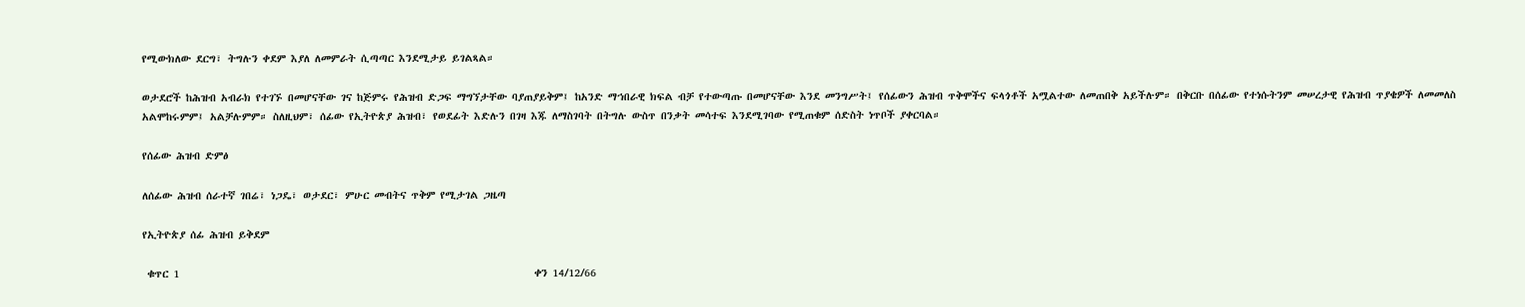የሚውክለው ደርግ፣ ትግሉን ቀደም እያለ ለመምራት ሲጣጣር እንደሚታይ ይገልጻል።

ወታደሮች ከሕዝብ አብራክ የተገኙ በመሆናቸው ገና ከጅምሩ የሕዝብ ድጋፍ ማግኘታቸው ባያጠያይቅም፤ ከአንድ ማኀበራዊ ክፍል ብቻ የተውጣጡ በመሆናቸው እንደ መንግሥት፤ የሰፊውን ሕዝብ ጥቅሞችና ፍላጎቶች አሟልተው ለመጠበቅ አይችሉም። በቅርቡ በሰፊው የተነሱትንም መሠረታዊ የሕዝብ ጥያቄዎች ለመመለስ አልሞከሩምም፤ አልቻሉምም። ስለዚህም፣ ሰፊው የኢትዮጵያ ሕዝብ፣ የወደፊት እድሉን በገዛ እጁ ለማስገባት በትግሉ ውስጥ በንቃት መሳተፍ እንደሚገባው የሚጠቁም ሰድስት ነጥቦች ያቀርባል።

የሰፊው ሕዝብ ድምፅ

ለሰፊው ሕዝብ ሰራተኛ ገበሬ፣ ነጋዴ፣ ወታደር፣ ምሁር መብትና ጥቅም የሚታገል ጋዜጣ

የኢትዮጵያ ሰፊ ሕዝብ ይቅደም

 ቁጥር 1                                                                       ቀን 14/12/66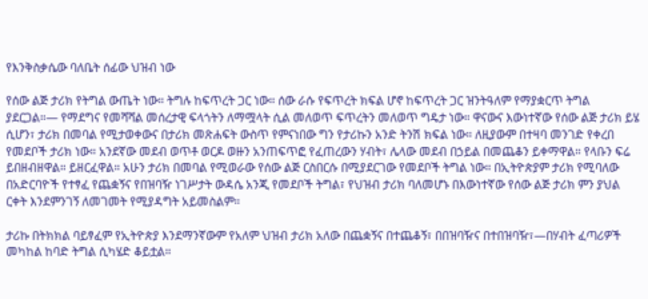የእንቅስቃሴው ባለቤት ሰፊው ህዝብ ነው

የሰው ልጅ ታሪክ የትግል ውጤት ነው። ትግሉ ከፍጥረት ጋር ነው። ሰው ራሱ የፍጥረት ክፍል ሆኖ ከፍጥረት ጋር ዝንትዓለም የማያቋርጥ ትግል ያደርጋል።— የማደግና የመሻሻል መሰረታዊ ፍላጎትን ለማሟላት ሲል መለወጥ ፍጥረትን መለወጥ ግዴታ ነው። ዋናውና እውነተኛው የሰው ልጅ ታሪክ ይሄ ሲሆን፣ ታሪክ በመባል የሚታወቀውና በታሪክ መጽሐፍት ውስጥ የምናነበው ግን የታሪኩን አንድ ትንሽ ክፍል ነው። ለዚያውም በተዛባ መንገድ የቀረበ የመደቦች ታሪክ ነው። አንደኛው መደብ ወጥቶ ወርዶ ወዙን አንጠፍጥፎ የፈጠረውን ሃብት፣ ሌላው መደብ በኃይል በመጨቆን ይቀማዋል። የላቡን ፍሬ ይበዘብዘዋል። ይዘርፈዋል። አሁን ታሪክ በመባል የሚወራው የሰው ልጅ ርስበርሱ በሚያደርገው የመደቦች ትግል ነው። በኢትዮጵያም ታሪክ የሚባለው በአድርባዮች የተፃፈ የጨቋኝና የበዝባዥ ነገሥታት ውዳሴ አንጂ የመደቦች ትግል፣ የህዝብ ታሪክ ባለመሆኑ በእውነተኛው የሰው ልጅ ታሪክ ምን ያህል ርቀት እንደምንገኝ ለመገመት የሚያዳግት አይመስልም።

ታሪኩ በትክክል ባይፃፈም የኢትዮጵያ እንደማንኛውም የአለም ህዝብ ታሪክ አለው በጨቋኝና በተጨቆኝ፣ በበዝባዥና በተበዝባዥ፣—በሃብት ፈጣሪዎች መካከል ከባድ ትግል ሲካሄድ ቆይቷል።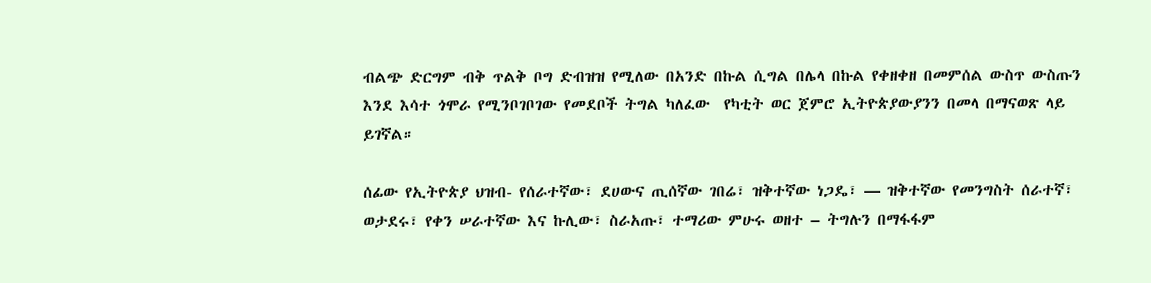ብልጭ ድርግም ብቅ ጥልቅ ቦግ ድብዝዝ የሚለው በአንድ በኩል ሲግል በሌላ በኩል የቀዘቀዘ በመምሰል ውስጥ ውስጡን እንደ እሳተ ጎሞራ የሚንቦገቦገው የመደቦች ትግል ካለፈው  የካቲት ወር ጀምሮ ኢትዮጵያውያንን በመላ በማናወጽ ላይ ይገኛል።

ሰፊው የኢትዮጵያ ህዝብ- የሰራተኛው፣ ደሀውና ጢሰኛው ገበሬ፣ ዝቅተኛው ነጋዴ፣ — ዝቅተኛው የመንግስት ሰራተኛ፣ ወታደሩ፣ የቀን ሠራተኛው እና ኩሊው፣ ስራአጡ፣ ተማሪው ምሁሩ ወዘተ – ትግሉን በማፋፋም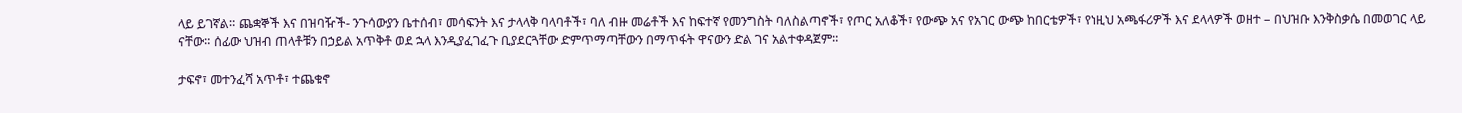ላይ ይገኛል። ጨቋኞች እና በዝባዥች- ንጉሳውያን ቤተሰብ፣ መሳፍንት እና ታላላቅ ባላባቶች፣ ባለ ብዙ መሬቶች እና ከፍተኛ የመንግስት ባለስልጣኖች፣ የጦር አለቆች፣ የውጭ አና የአገር ውጭ ከበርቴዎች፣ የነዚህ አጫፋሪዎች እና ደላላዎች ወዘተ – በህዝቡ እንቅስቃሴ በመወገር ላይ ናቸው። ሰፊው ህዝብ ጠላቶቹን በኃይል አጥቅቶ ወደ ኋላ እንዲያፈገፈጉ ቢያደርጓቸው ድምጥማጣቸውን በማጥፋት ዋናውን ድል ገና አልተቀዳጀም።

ታፍኖ፣ መተንፈሻ አጥቶ፣ ተጨቁኖ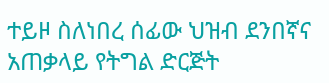ተይዞ ስለነበረ ሰፊው ህዝብ ደንበኛና አጠቃላይ የትግል ድርጅት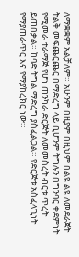ለማቋቋም አልቻለም። አሁንም በዚያም በዚህም በልዩ ልዩ ለመደራጀት ትልቅ መፍጨርጨር በማድረግ ላይ ቢሆንም ትግሉን በግንባር ቀደምነት የሚመራ ተራማጅ የሆነ ጠንካራ ድርጅት ለመመስረት ብርቱ ጥረት ይጠበቃል። ከባድ ትግል ማድረግ ያስፈልጋል። የድርጅቱ አስፈላጊነት የማያጠራጥር እና የማያከረክር ነው።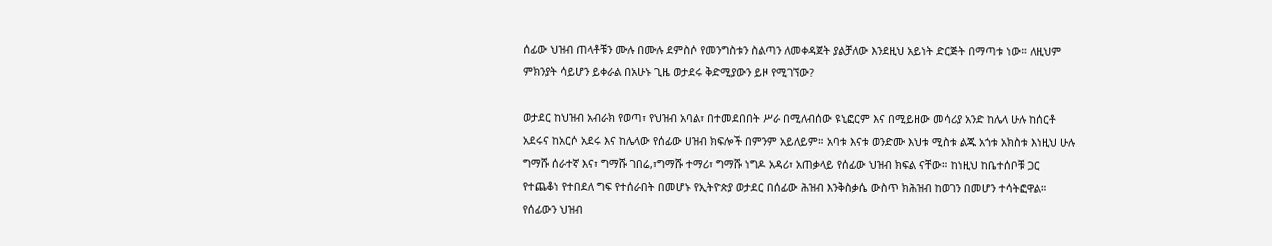ሰፊው ህዝብ ጠላቶቹን ሙሉ በሙሉ ደምስሶ የመንግስቱን ስልጣን ለመቀዳጀት ያልቻለው እንደዚህ አይነት ድርጅት በማጣቱ ነው። ለዚህም ምክንያት ሳይሆን ይቀራል በአሁኑ ጊዜ ወታደሩ ቅድሚያውን ይዞ የሚገኘው?

ወታደር ከህዝብ አብራክ የወጣ፣ የህዝብ አባል፣ በተመደበበት ሥራ በሚለብሰው ዩኒፎርም እና በሚይዘው መሳሪያ አንድ ከሌላ ሁሉ ከሰርቶ አደሩና ከአርሶ አደሩ እና ከሌላው የሰፊው ሀዝብ ክፍሎች በምንም አይለይም። አባቱ እናቱ ወንድሙ እህቱ ሚስቱ ልጁ አጎቱ አክስቱ እነዚህ ሁሉ ግማሹ ሰራተኛ እና፣ ግማሹ ገበሬ,፣ግማሹ ተማሪ፣ ግማሹ ነግዶ አዳሪ፣ አጠቃላይ የሰፊው ህዝብ ክፍል ናቸው። ከነዚህ ከቤተሰቦቹ ጋር የተጨቆነ የተበደለ ግፍ የተሰራበት በመሆኑ የኢትዮጵያ ወታደር በሰፊው ሕዝብ እንቅስቃሴ ውስጥ ክሕዝብ ከወገን በመሆን ተሳትፎዋል። የሰፊውን ህዝብ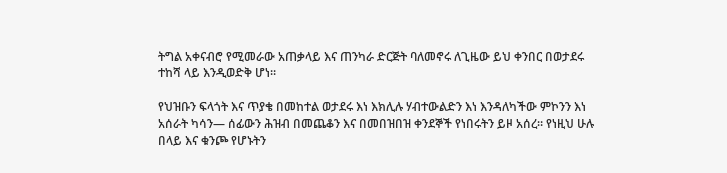ትግል አቀናብሮ የሚመራው አጠቃላይ እና ጠንካራ ድርጅት ባለመኖሩ ለጊዜው ይህ ቀንበር በወታደሩ ተከሻ ላይ እንዲወድቅ ሆነ።

የህዝቡን ፍላጎት እና ጥያቄ በመከተል ወታደሩ እነ እክሊሉ ሃብተውልድን እነ እንዳለካችው ምኮንን እነ አሰራት ካሳን— ሰፊውን ሕዝብ በመጨቆን እና በመበዝበዝ ቀንደኞች የነበሩትን ይዞ አሰረ። የነዚህ ሁሉ በላይ እና ቁንጮ የሆኑትን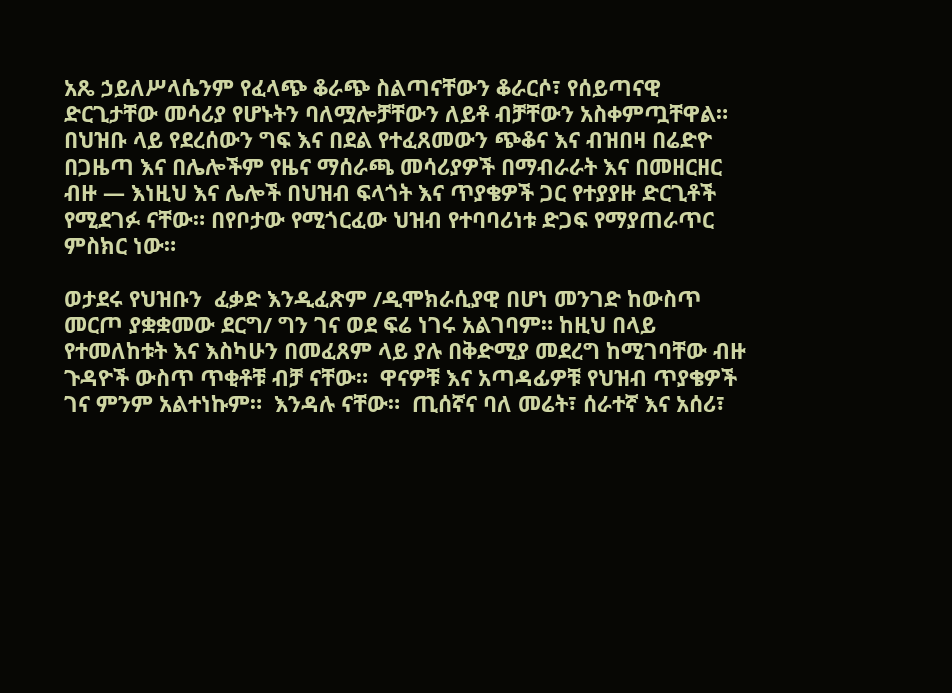አጼ ኃይለሥላሴንም የፈላጭ ቆራጭ ስልጣናቸውን ቆራርሶ፣ የሰይጣናዊ ድርጊታቸው መሳሪያ የሆኑትን ባለሟሎቻቸውን ለይቶ ብቻቸውን አስቀምጧቸዋል። በህዝቡ ላይ የደረሰውን ግፍ እና በደል የተፈጸመውን ጭቆና እና ብዝበዛ በሬድዮ በጋዜጣ እና በሌሎችም የዜና ማሰራጫ መሳሪያዎች በማብራራት እና በመዘርዘር ብዙ — እነዚህ እና ሌሎች በህዝብ ፍላጎት እና ጥያቄዎች ጋር የተያያዙ ድርጊቶች የሚደገፉ ናቸው። በየቦታው የሚጎርፈው ህዝብ የተባባሪነቱ ድጋፍ የማያጠራጥር ምስክር ነው።

ወታደሩ የህዝቡን  ፈቃድ እንዲፈጽም /ዲሞክራሲያዊ በሆነ መንገድ ከውስጥ መርጦ ያቋቋመው ደርግ/ ግን ገና ወደ ፍሬ ነገሩ አልገባም። ከዚህ በላይ የተመለከቱት እና እስካሁን በመፈጸም ላይ ያሉ በቅድሚያ መደረግ ከሚገባቸው ብዙ ጉዳዮች ውስጥ ጥቂቶቹ ብቻ ናቸው።  ዋናዎቹ እና አጣዳፊዎቹ የህዝብ ጥያቄዎች ገና ምንም አልተነኩም።  እንዳሉ ናቸው።  ጢሰኛና ባለ መሬት፣ ሰራተኛ እና አሰሪ፣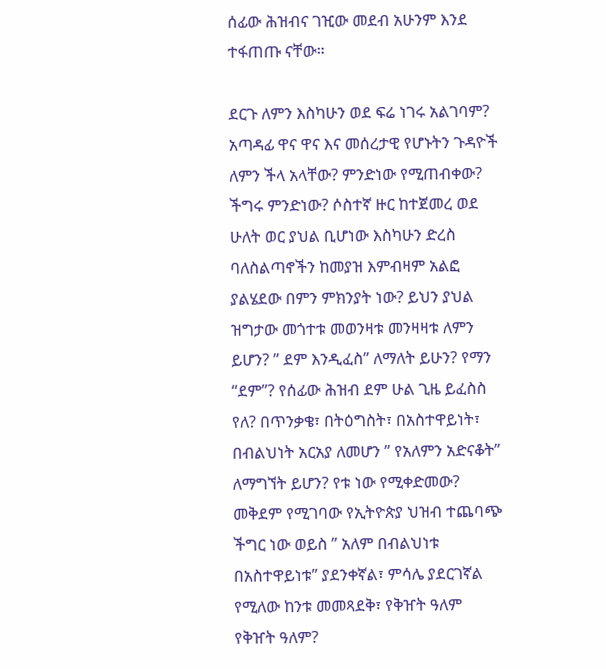ሰፊው ሕዝብና ገዢው መደብ አሁንም እንደ ተፋጠጡ ናቸው።

ደርጉ ለምን እስካሁን ወደ ፍሬ ነገሩ አልገባም? አጣዳፊ ዋና ዋና እና መሰረታዊ የሆኑትን ጉዳዮች ለምን ችላ አላቸው? ምንድነው የሚጠብቀው? ችግሩ ምንድነው? ሶስተኛ ዙር ከተጀመረ ወደ ሁለት ወር ያህል ቢሆነው እስካሁን ድረስ ባለስልጣኖችን ከመያዝ እምብዛም አልፎ ያልሄደው በምን ምክንያት ነው? ይህን ያህል ዝግታው መጎተቱ መወንዛቱ መንዛዛቱ ለምን ይሆን? ” ደም እንዲፈስ” ለማለት ይሁን? የማን “ደም”? የሰፊው ሕዝብ ደም ሁል ጊዜ ይፈስስ የለ? በጥንቃቄ፣ በትዕግስት፣ በአስተዋይነት፣ በብልህነት አርአያ ለመሆን ” የአለምን አድናቆት” ለማግኘት ይሆን? የቱ ነው የሚቀድመው? መቅደም የሚገባው የኢትዮጵያ ህዝብ ተጨባጭ ችግር ነው ወይስ ” አለም በብልህነቱ በአስተዋይነቱ” ያደንቀኛል፣ ምሳሌ ያደርገኛል የሚለው ከንቱ መመጻደቅ፣ የቅዠት ዓለም የቅዠት ዓለም?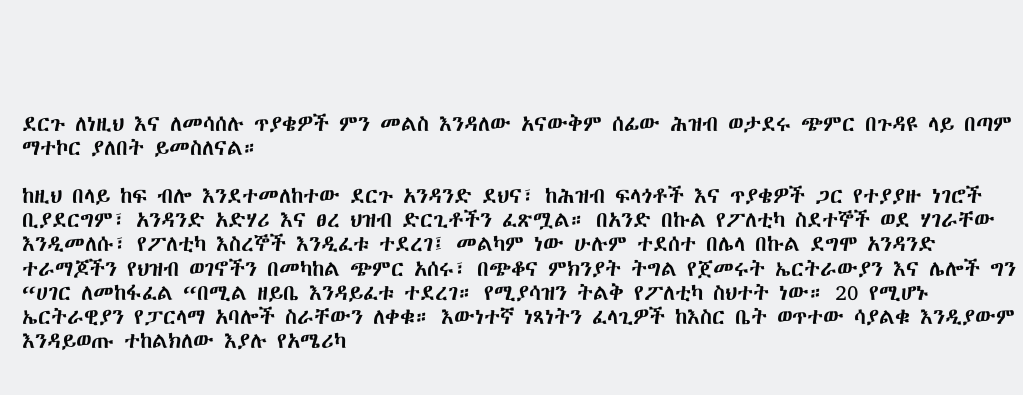ደርጉ ለነዚህ እና ለመሳሰሉ ጥያቄዎች ምን መልስ እንዳለው አናውቅም ሰፊው ሕዝብ ወታደሩ ጭምር በጉዳዩ ላይ በጣም ማተኮር ያለበት ይመስለናል።

ከዚህ በላይ ከፍ ብሎ እንደተመለከተው ደርጉ አንዳንድ ደህና፣ ከሕዝብ ፍላጎቶች እና ጥያቄዎች ጋር የተያያዙ ነገሮች ቢያደርግም፣ አንዳንድ አድሃሪ እና ፀረ ህዝብ ድርጊቶችን ፈጽሟል። በአንድ በኩል የፖለቲካ ስደተኞች ወደ ሃገራቸው እንዲመለሱ፣ የፖለቲካ እስረኞች እንዲፈቱ ተደረገ፤ መልካም ነው ሁሉም ተደሰተ በሌላ በኩል ደግሞ አንዳንድ ተራማጆችን የህዝብ ወገኖችን በመካከል ጭምር አሰሩ፣ በጭቆና ምክንያት ትግል የጀመሩት ኤርትራውያን እና ሌሎች ግን “ሀገር ለመከፋፈል “በሚል ዘይቤ እንዳይፈቱ ተደረገ። የሚያሳዝን ትልቅ የፖለቲካ ስህተት ነው። 20 የሚሆኑ ኤርትራዊያን የፓርላማ አባሎች ስራቸውን ለቀቁ። እውነተኛ ነጻነትን ፈላጊዎች ከእስር ቤት ወጥተው ሳያልቁ እንዲያውም እንዳይወጡ ተከልክለው እያሉ የአሜሪካ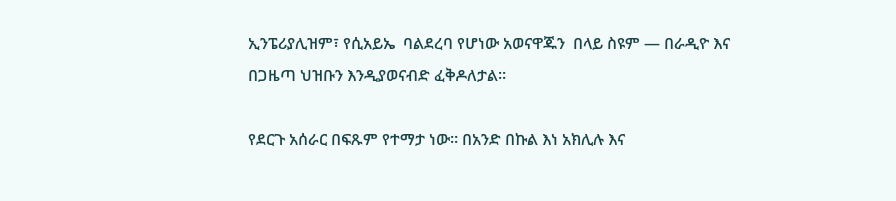ኢንፔሪያሊዝም፣ የሲአይኤ  ባልደረባ የሆነው አወናዋጁን  በላይ ስዩም — በራዲዮ እና በጋዜጣ ህዝቡን እንዲያወናብድ ፈቅዶለታል።

የደርጉ አሰራር በፍጹም የተማታ ነው። በአንድ በኩል እነ አክሊሉ እና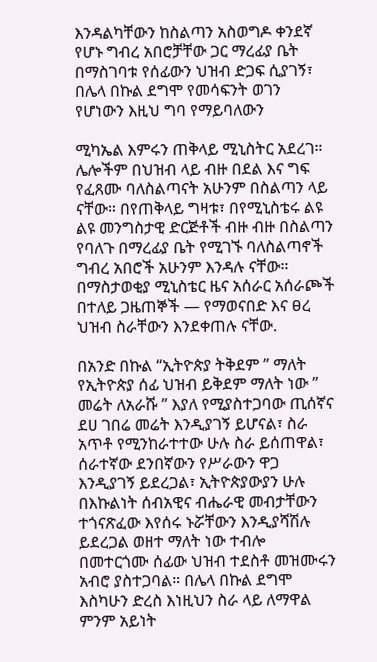እንዳልካቸውን ከስልጣን አስወግዶ ቀንደኛ የሆኑ ግብረ አበሮቻቸው ጋር ማረፊያ ቤት በማስገባቱ የሰፊውን ህዝብ ድጋፍ ሲያገኝ፣ በሌላ በኩል ደግሞ የመሳፍንት ወገን የሆነውን እዚህ ግባ የማይባለውን

ሚካኤል እምሩን ጠቅላይ ሚኒስትር አደረገ። ሌሎችም በህዝብ ላይ ብዙ በደል እና ግፍ የፈጸሙ ባለስልጣናት አሁንም በስልጣን ላይ ናቸው። በየጠቅላይ ግዛቱ፣ በየሚኒስቴሩ ልዩ ልዩ መንግስታዊ ድርጅቶች ብዙ ብዙ በስልጣን የባለጉ በማረፊያ ቤት የሚገኙ ባለስልጣኖች ግብረ አበሮች አሁንም እንዳሉ ናቸው። በማስታወቂያ ሚኒስቴር ዜና አሰራር አሰራጮች በተለይ ጋዜጠኞች — የማወናበድ እና ፀረ ህዝብ ስራቸውን እንደቀጠሉ ናቸው.

በአንድ በኩል “ኢትዮጵያ ትቅደም ” ማለት የኢትዮጵያ ሰፊ ህዝብ ይቅደም ማለት ነው ” መሬት ለአራሹ ” እያለ የሚያስተጋባው ጢሰኛና ደሀ ገበሬ መሬት እንዲያገኝ ይሆናል፣ ስራ አጥቶ የሚንከራተተው ሁሉ ስራ ይሰጠዋል፣ ሰራተኛው ደንበኛውን የሥራውን ዋጋ እንዲያገኝ ይደረጋል፣ ኢትዮጵያውያን ሁሉ በእኩልነት ሰብአዊና ብሔራዊ መብታቸውን ተጎናጽፈው እየሰሩ ኑሯቸውን እንዲያሻሽሉ ይደረጋል ወዘተ ማለት ነው ተብሎ በመተርጎሙ ሰፊው ህዝብ ተደስቶ መዝሙሩን አብሮ ያስተጋባል። በሌላ በኩል ደግሞ እስካሁን ድረስ እነዚህን ስራ ላይ ለማዋል ምንም አይነት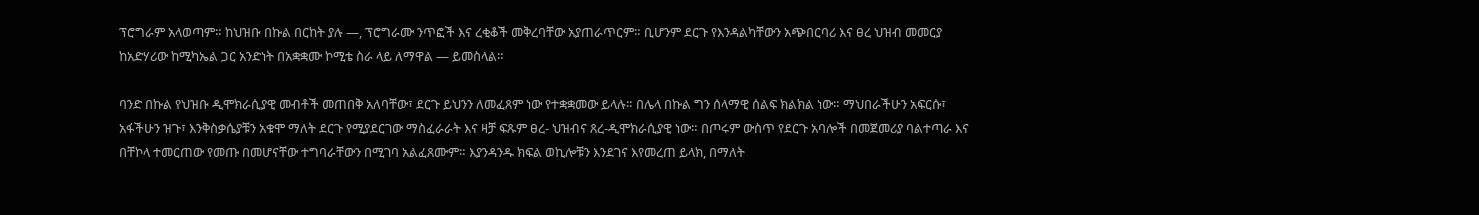ፕሮግራም አላወጣም። ከህዝቡ በኩል በርከት ያሉ —, ፕሮግራሙ ንጥፎች እና ረቂቆች መቅረባቸው አያጠራጥርም። ቢሆንም ደርጉ የእንዳልካቸውን አጭበርባሪ እና ፀረ ህዝብ መመርያ ከአድሃሪው ከሚካኤል ጋር አንድነት በአቋቋሙ ኮሚቴ ስራ ላይ ለማዋል — ይመስላል።

ባንድ በኩል የህዝቡ ዲሞክራሲያዊ መብቶች መጠበቅ አለባቸው፣ ደርጉ ይህንን ለመፈጸም ነው የተቋቋመው ይላሉ። በሌላ በኩል ግን ሰላማዊ ሰልፍ ክልክል ነው። ማህበራችሁን አፍርሱ፣ አፋችሁን ዝጉ፣ እንቅስቃሴያቹን አቁሞ ማለት ደርጉ የሚያደርገው ማስፈራራት እና ዛቻ ፍጹም ፀረ- ህዝብና ጸረ-ዲሞክራሲያዊ ነው። በጦሩም ውስጥ የደርጉ አባሎች በመጀመሪያ ባልተጣራ እና በቸኮላ ተመርጠው የመጡ በመሆናቸው ተግባራቸውን በሚገባ አልፈጸሙም። እያንዳንዱ ክፍል ወኪሎቹን እንደገና እየመረጠ ይላክ, በማለት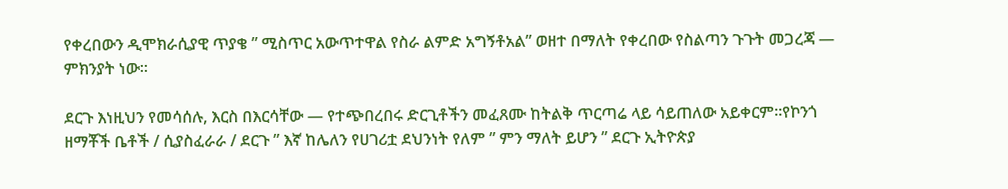የቀረበውን ዲሞክራሲያዊ ጥያቄ ” ሚስጥር አውጥተዋል የስራ ልምድ አግኝቶአል” ወዘተ በማለት የቀረበው የስልጣን ጉጉት መጋረጃ — ምክንያት ነው።

ደርጉ እነዚህን የመሳሰሉ, እርስ በእርሳቸው — የተጭበረበሩ ድርጊቶችን መፈጸሙ ከትልቅ ጥርጣሬ ላይ ሳይጠለው አይቀርም።የኮንጎ ዘማቾች ቤቶች / ሲያስፈራራ / ደርጉ ” እኛ ከሌለን የሀገሪቷ ደህንነት የለም ” ምን ማለት ይሆን ” ደርጉ ኢትዮጵያ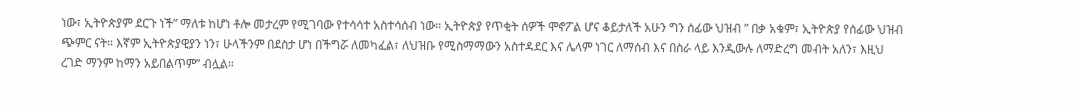ነው፣ ኢትዮጵያም ደርጉ ነች” ማለቱ ከሆነ ቶሎ መታረም የሚገባው የተሳሳተ አስተሳሰብ ነው። ኢትዮጵያ የጥቂት ሰዎች ሞኖፖል ሆና ቆይታለች አሁን ግን ሰፊው ህዝብ ” በቃ አቁም፣ ኢትዮጵያ የሰፊው ህዝብ ጭምር ናት። እኛም ኢትዮጵያዊያን ነን፣ ሁላችንም በደስታ ሆነ በችግሯ ለመካፈል፣ ለህዝቡ የሚስማማውን አስተዳደር እና ሌላም ነገር ለማሰብ እና በስራ ላይ እንዲውሉ ለማድረግ መብት አለን፣ እዚህ ረገድ ማንም ከማን አይበልጥም” ብሏል።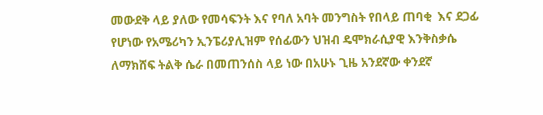መውደቅ ላይ ያለው የመሳፍንት እና የባለ አባት መንግስት የበላይ ጠባቂ  እና ደጋፊ የሆነው የአሜሪካን ኢንፔሪያሊዝም የሰፊውን ህዝብ ዴሞክራሲያዊ እንቅስቃሴ ለማክሸፍ ትልቅ ሴራ በመጠንሰስ ላይ ነው በአሁኑ ጊዜ አንደኛው ቀንደኛ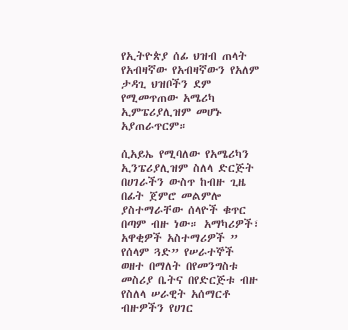የኢትዮጵያ ሰፊ ህዝብ ጠላት የአብዛኛው የአብዛኛውን የአለም ታዳጊ ህዝቦችን ደም የሚመጥጠው አሜሪካ ኢምፔሪያሊዝም መሆኑ አያጠራጥርም።

ሲአይኤ የሚባለው የአሜሪካን ኢንፔሪያሊዝም ስለላ ድርጅት በሀገራችን ውስጥ ከብዙ ጊዜ በፊት ጀምሮ መልምሎ ያስተማራቸው ሰላዮች ቁጥር በጣም ብዙ ነው። አማካሪዎች፣ አዋቂዎች አስተማሪዎች ” የሰላም ጓድ” የሠራተኞች ወዘተ በማለት በየመንግስቱ መስሪያ ቤትና በየድርጅቱ ብዙ የስለላ ሠራዊት አሰማርቶ ብዙዎችን የሀገር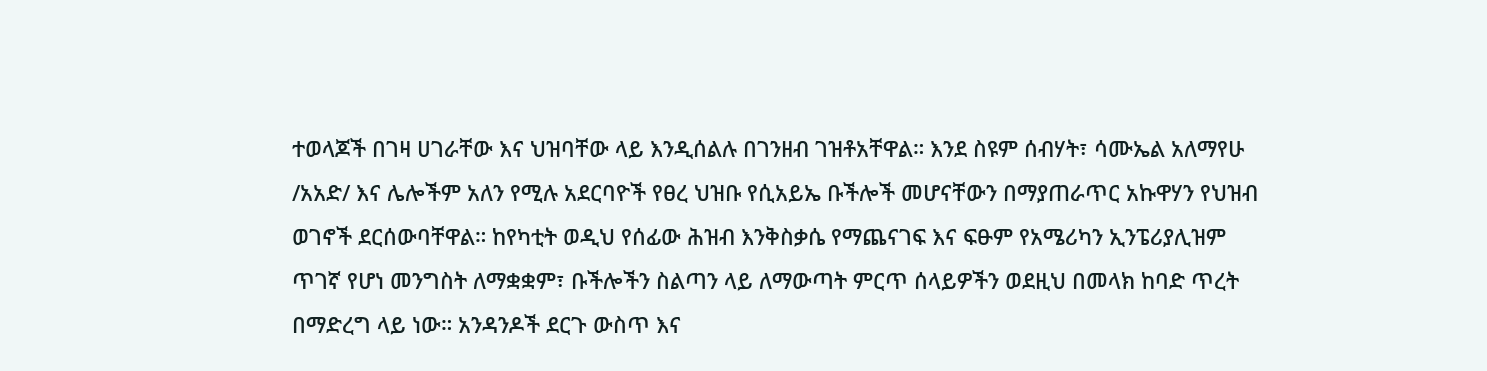ተወላጆች በገዛ ሀገራቸው እና ህዝባቸው ላይ እንዲሰልሉ በገንዘብ ገዝቶአቸዋል። እንደ ስዩም ሰብሃት፣ ሳሙኤል አለማየሁ /አአድ/ እና ሌሎችም አለን የሚሉ አደርባዮች የፀረ ህዝቡ የሲአይኤ ቡችሎች መሆናቸውን በማያጠራጥር አኩዋሃን የህዝብ ወገኖች ደርሰውባቸዋል። ከየካቲት ወዲህ የሰፊው ሕዝብ እንቅስቃሴ የማጨናገፍ እና ፍፁም የአሜሪካን ኢንፔሪያሊዝም ጥገኛ የሆነ መንግስት ለማቋቋም፣ ቡችሎችን ስልጣን ላይ ለማውጣት ምርጥ ሰላይዎችን ወደዚህ በመላክ ከባድ ጥረት በማድረግ ላይ ነው። አንዳንዶች ደርጉ ውስጥ እና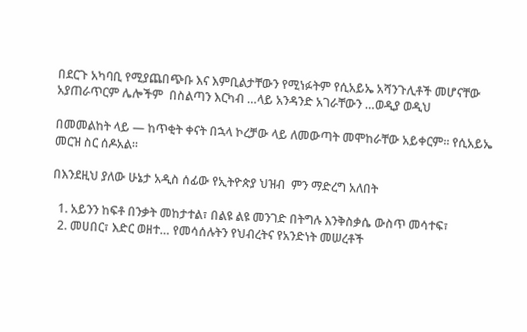በደርጉ አካባቢ የሚያጨበጭቡ እና እምቢልታቸውን የሚነፉትም የሲአይኤ አሻንጉሊቶች መሆናቸው አያጠራጥርም ሌሎችም  በስልጣን እርካብ …ላይ አንዳንድ አገራቸውን …ወዲያ ወዲህ

በመመልከት ላይ — ከጥቂት ቀናት በኋላ ኮረቻው ላይ ለመውጣት መሞከራቸው አይቀርም። የሲአይኤ መርዝ ስር ሰዶአል።

በእንደዚህ ያለው ሁኔታ አዲስ ሰፊው የኢትዮጵያ ህዝብ  ምን ማድረግ አለበት

  1. አይንን ከፍቶ በንቃት መከታተል፣ በልዩ ልዩ መንገድ በትግሉ እንቅስቃሴ ውስጥ መሳተፍ፣
  2. መሀበር፣ እድር ወዘተ… የመሳሰሉትን የህብረትና የአንድነት መሠረቶች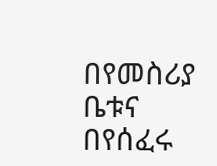በየመስሪያ ቤቱና በየሰፈሩ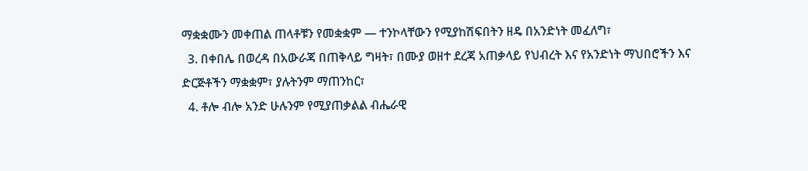ማቋቋሙን መቀጠል ጠላቶቹን የመቋቋም — ተንኮላቸውን የሚያከሽፍበትን ዘዴ በአንድነት መፈለግ፣
  3. በቀበሌ በወረዳ በአውራጃ በጠቅላይ ግዛት፣ በሙያ ወዘተ ደረጃ አጠቃላይ የህብረት እና የአንድነት ማህበሮችን እና ድርጅቶችን ማቋቋም፣ ያሉትንም ማጠንከር፣
  4. ቶሎ ብሎ አንድ ሁሉንም የሚያጠቃልል ብሔራዊ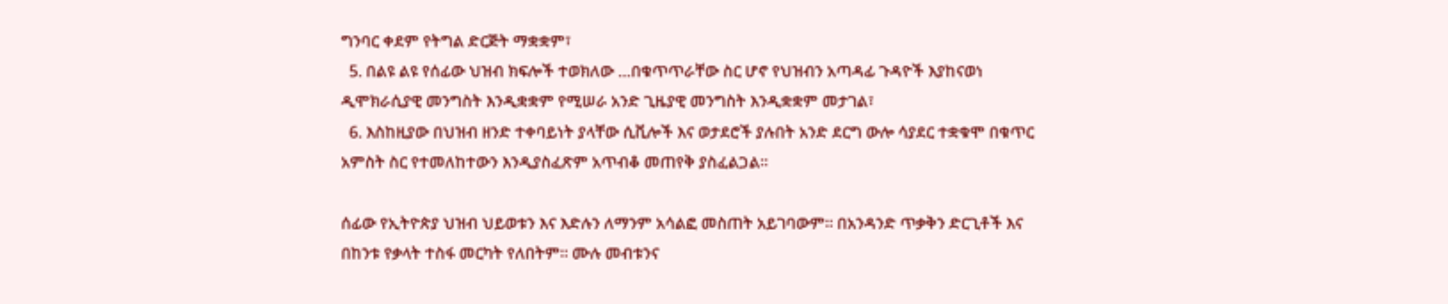ግንባር ቀደም የትግል ድርጅት ማቋቋም፣
  5. በልዩ ልዩ የሰፊው ህዝብ ክፍሎች ተወክለው …በቁጥጥራቸው ስር ሆኖ የህዝብን አጣዳፊ ጉዳዮች እያከናወነ ዲሞክራሲያዊ መንግስት እንዲቋቋም የሚሠራ አንድ ጊዜያዊ መንግስት እንዲቋቋም መታገል፣
  6. እስከዚያው በህዝብ ዘንድ ተቀባይነት ያላቸው ሲቪሎች እና ወታደሮች ያሉበት አንድ ደርግ ውሎ ሳያደር ተቋቁሞ በቁጥር አምስት ስር የተመለከተውን እንዲያስፈጽም አጥብቆ መጠየቅ ያስፈልጋል።

ሰፊው የኢትዮጵያ ህዝብ ህይወቱን እና እድሉን ለማንም አሳልፎ መስጠት አይገባውም። በአንዳንድ ጥቃቅን ድርጊቶች እና በከንቱ የቃላት ተስፋ መርካት የለበትም። ሙሉ መብቱንና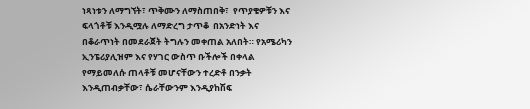ነጻነቱን ለማግኘት፣ ጥቅሙን ለማስጠበቅ፣  የጥያቄዎቹን እና ፍላጎቶቹ እንዲሟሉ ለማድረግ ታጥቆ  በአንድነት እና በቆራጥነት በመደራጀት ትግሉን መቀጠል አለበት። የአሜሪካን ኢንፔሪያሊዝም እና የሃገር ውስጥ ቡችሎች በቀላል የማይመለሱ ጠላቶቹ መሆናቸውን ተረድቶ በንቃት እንዲጠብቃቸው፣ ሴራቸውንም እንዲያከሽፍ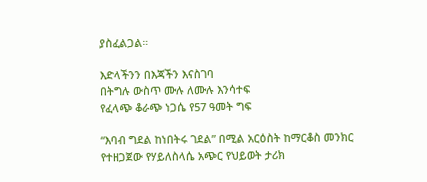ያስፈልጋል።

እድላችንን በእጃችን እናስገባ
በትግሉ ውስጥ ሙሉ ለሙሉ እንሳተፍ
የፈላጭ ቆራጭ ነጋሴ የ57 ዓመት ግፍ

“እባብ ግደል ከነበትሩ ገደል” በሚል አርዕስት ከማርቆስ መንክር የተዘጋጀው የሃይለስላሴ አጭር የህይወት ታሪክ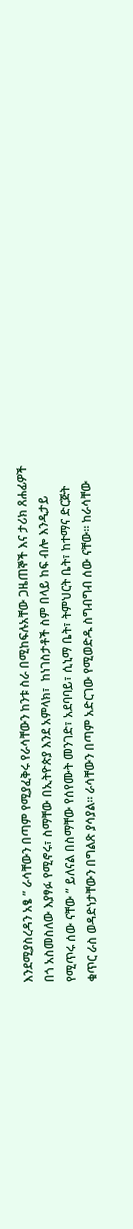እንደሚያስረዳን አፄ ” ራሳቸውን በጣም የሚያፈቅሩ የራሳቸውን ከንቱ ስራ በሚከፍሉአቸው ጋዜጠኞች እና ታሪክ ጸሐፊዎች በጎ አስመስለው እያፃፉ የሚኖሩ፣ ስማቸው በኢትዮጵያ እንደ አምላክ፣  ከነገስታቶች ስም በላይ ከፍ ብሎ እንዲታይ የሚጥሩ ሰው ናቸው ” ይለናል በስማቸው የሰየሙት መንገድ፣ አደባባይ፣ ሲኒማ ቤት፣ ትምህርት ቤት፣ ከተማና ድርጅት ቁጥር ራስ ወዳድነታቸውን በግልጽ ያሳያል። ራሳቸውን በጣም አድርገው የሚወድዱ ስግብግብ ሰው ናቸው። ከራሳቸው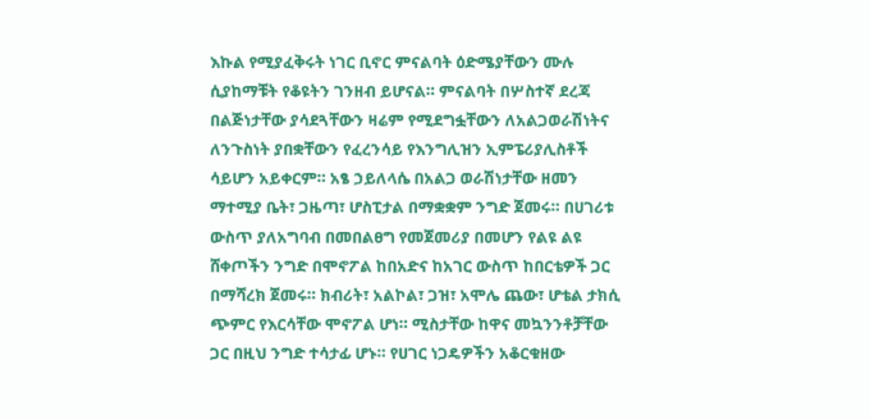እኩል የሚያፈቅሩት ነገር ቢኖር ምናልባት ዕድሜያቸውን ሙሉ ሲያከማቹት የቆዩትን ገንዘብ ይሆናል። ምናልባት በሦስተኛ ደረጃ በልጅነታቸው ያሳደጓቸውን ዛሬም የሚደግፏቸውን ለአልጋወራሽነትና ለንጉስነት ያበቋቸውን የፈረንሳይ የእንግሊዝን ኢምፔሪያሊስቶች ሳይሆን አይቀርም። አፄ ኃይለላሴ በአልጋ ወራሽነታቸው ዘመን ማተሚያ ቤት፣ ጋዜጣ፣ ሆስፒታል በማቋቋም ንግድ ጀመሩ። በሀገሪቱ ውስጥ ያለአግባብ በመበልፀግ የመጀመሪያ በመሆን የልዩ ልዩ ሸቀጦችን ንግድ በሞኖፖል ከበአድና ከአገር ውስጥ ከበርቴዎች ጋር በማሻረክ ጀመሩ። ክብሪት፣ አልኮል፣ ጋዝ፣ አሞሌ ጨው፣ ሆቴል ታክሲ ጭምር የእርሳቸው ሞኖፖል ሆነ። ሚስታቸው ከዋና መኳንንቶቻቸው ጋር በዚህ ንግድ ተሳታፊ ሆኑ። የሀገር ነጋዴዎችን አቆርቁዘው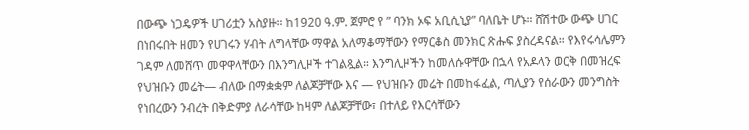በውጭ ነጋዴዎች ሀገሪቷን አስያዙ። ከ1920 ዓ.ም. ጀምሮ የ ” ባንክ ኦፍ አቢሲኒያ” ባለቤት ሆኑ። ሸሽተው ውጭ ሀገር በነበሩበት ዘመን የሀገሩን ሃብት ለግላቸው ማዋል አለማቆማቸውን የማርቆስ መንክር ጽሑፍ ያስረዳናል። የእየሩሳሌምን ገዳም ለመሸጥ መዋዋላቸውን በእንግሊዞች ተገልጿል። እንግሊዞችን ከመለሱዋቸው በኋላ የአዶላን ወርቅ በመዝረፍ የህዝቡን መሬት— ብለው በማቋቋም ለልጆቻቸው እና — የህዝቡን መሬት በመከፋፈል, ጣሊያን የሰራውን መንግስት የነበረውን ንብረት በቅድምያ ለራሳቸው ከዛም ለልጆቻቸው፣ በተለይ የእርሳቸውን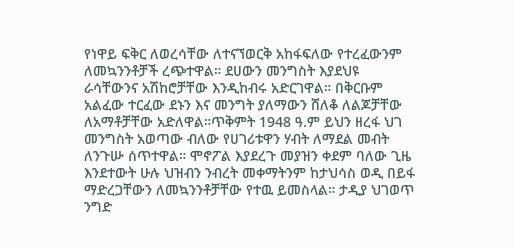የነዋይ ፍቅር ለወረሳቸው ለተናኘወርቅ አከፋፍለው የተረፈውንም ለመኳንንቶቻች ረጭተዋል። ደሀውን መንግስት እያደህዩ ራሳቸውንና አሽከሮቻቸው እንዲከብሩ አድርገዋል። በቅርቡም አልፈው ተርፈው ደኑን እና መንግት ያለማውን ሸለቆ ለልጆቻቸው ለአማቶቻቸው አድለዋል።ጥቅምት 1948 ዓ.ም ይህን ዘረፋ ህገ መንግስት አወጣው ብለው የሀገሪቱዋን ሃብት ለማደል መብት ለንጉሡ ሰጥተዋል። ሞኖፖል እያደረጉ መያዝን ቀደም ባለው ጊዜ እንደተውት ሁሉ ህዝብን ንብረት መቀማትንም ከታህሳስ ወዲ በይፋ ማድረጋቸውን ለመኳንንቶቻቸው የተዉ ይመስላል። ታዲያ ህገወጥ ንግድ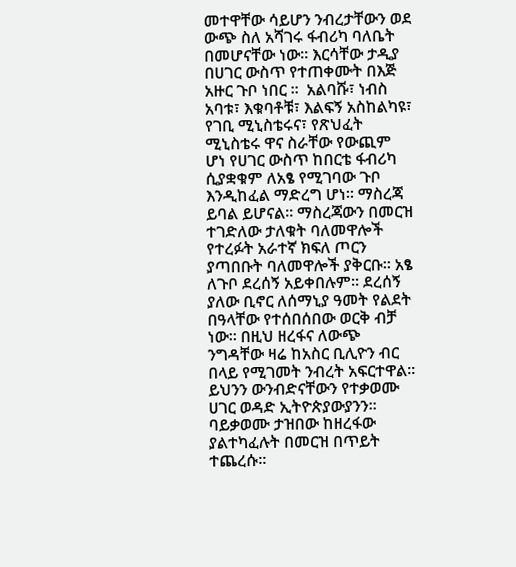መተዋቸው ሳይሆን ንብረታቸውን ወደ ውጭ ስለ አሻገሩ ፋብሪካ ባለቤት በመሆናቸው ነው። እርሳቸው ታዲያ በሀገር ውስጥ የተጠቀሙት በእጅ አዙር ጉቦ ነበር ።  አልባሹ፣ ነብስ አባቱ፣ እቁባቶቹ፣ እልፍኝ አስከልካዩ፣ የገቢ ሚኒስቴሩና፣ የጽህፈት ሚኒስቴሩ ዋና ስራቸው የውጪም ሆነ የሀገር ውስጥ ከበርቴ ፋብሪካ ሲያቋቁም ለአፄ የሚገባው ጉቦ እንዲከፈል ማድረግ ሆነ። ማስረጃ ይባል ይሆናል። ማስረጃውን በመርዝ ተገድለው ታለቁት ባለመዋሎች የተረፉት አራተኛ ክፍለ ጦርን ያጣበቡት ባለመዋሎች ያቅርቡ። አፄ ለጉቦ ደረሰኝ አይቀበሉም። ደረሰኝ ያለው ቢኖር ለሰማኒያ ዓመት የልደት በዓላቸው የተሰበሰበው ወርቅ ብቻ ነው። በዚህ ዘረፋና ለውጭ ንግዳቸው ዛሬ ከአስር ቢሊዮን ብር በላይ የሚገመት ንብረት አፍርተዋል። ይህንን ውንብድናቸውን የተቃወሙ ሀገር ወዳድ ኢትዮጵያውያንን። ባይቃወሙ ታዝበው ከዘረፋው ያልተካፈሉት በመርዝ በጥይት ተጨረሱ።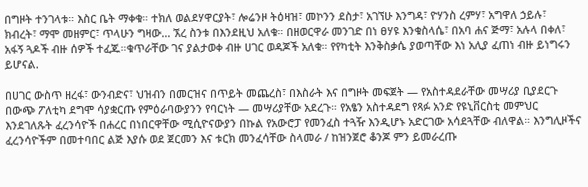በግዞት ተንገላቱ። እስር ቤት ማቀቁ። ተክለ ወልደሃዋርያት፣ ሎሬንዞ ትዕዛዝ፣ መኮንን ደስታ፣ አገኘሁ እንግዳ፣ ዮሃንስ ረምሃ፣ አግዋለ ኃይሉ፣ ክብረት፣ ማሞ መዘምር፣ ጥላሁን ግዛው… ኧረ ስንቱ በእንደዚህ አለቁ። በዘወርዋራ መንገድ በነ ፀሃዩ እንቁስላሴ፣ በአባ ሐና ጅማ፣ አሉላ በቀለ፣ አፋኝ ጓዶች ብዙ ሰዎች ተፈጁ።ቁጥራቸው ገና ያልታወቀ ብዙ ሀገር ወዳጆች አለቁ። የየካቲት እንቅስቃሴ ያወጣቸው እነ አሊያ ፈጠነ ብዙ ይነግሩን ይሆናል.

በሀገር ውስጥ ዘረፋ፣ ውንብድና፣ ህዝብን በመርዝና በጥይት መጨረስ፣ በእስራት እና በግዞት መፍጀት — የአስተዳደራቸው መሣሪያ ቢያደርጉ በውጭ ፖለቲካ ደግሞ ሳያቋርጡ የምዕራባውያንን የባርነት — መሣሪያቸው አደረጉ። የአፄን አስተዳደግ የጻፉ አንድ የዩኒቨርስቲ መምህር እንደገለጹት ፈረንሳዮች በሐረር በነበርዋቸው ሚሲዮናውያን በኩል የአውሮፓ የመንፈስ ተጓዥ እንዲሆኑ አድርገው አሳደጓቸው ብለዋል። እንግሊዞችና ፈረንሳዮችም በመተባበር ልጅ እያሱ ወደ ጀርመን እና ቱርክ መንፈሳቸው ስላመራ / ከዝንጀሮ ቆንጆ ምን ይመራረጡ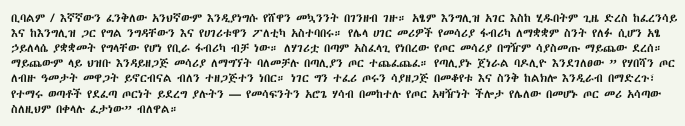ቢባልም / እኛኛውን ፈንቅለው አንህኛውም እንዲያነግሱ የሸዋን መኳንንት በገንዘብ ገዙ። አፄም እንግሊዝ አገር እስከ ሂዱበትም ጊዜ ድረስ ከፈረንሳይ እና ከእንግሊዝ ጋር የግል ንግዳቸውን እና የሀገሪቱዋን ፖለቲካ አስተባበሩ። የሌላ ሀገር መሪዎች የመሳሪያ ፋብሪካ ለማቋቋም ስንት የለፉ ሲሆን አፄ ኃይለላሴ ያቋቋመት የግላቸው የሆነ የቢራ ፋብሪካ ብቻ ነው። ለሃገሪቷ በጣም አስፈላጊ የነበረው የጦር መሳሪያ በግዥም ሳያስመጡ ማይጨው ደረሰ። ማይጨውም ላይ ህዝቡ እንዳይዘጋጅ መሳሪያ ለማግኘት ባለመቻሉ በጣሊያን ጦር ተጨፈጨፈ። የጣሊያኑ ጀነራል ባዶሊዮ እንደገለፀው ” የሃበሻን ጦር ለብዙ ዓመታት መዋጋት ይኖርብናል ብለን ተዘጋጅተን ነበር። ነገር ግን ተፈሪ ጦሩን ሳያዘጋጅ በመቆየቱ እና ስንቅ ከልክሎ እንዲራብ በማድረጉ፣ የተማሩ ወጣቶች የደፈጣ ጦርነት ይደረግ ያሉትን — የመሳፍንትን አሮጌ ሃሳብ በመከተሉ የጦር አዛዥነት ችሎታ የሌለው በመሆኑ ጦር መሪ አሳጣው ስለዚህም በቀላሉ ፈታነው” ብለዋል።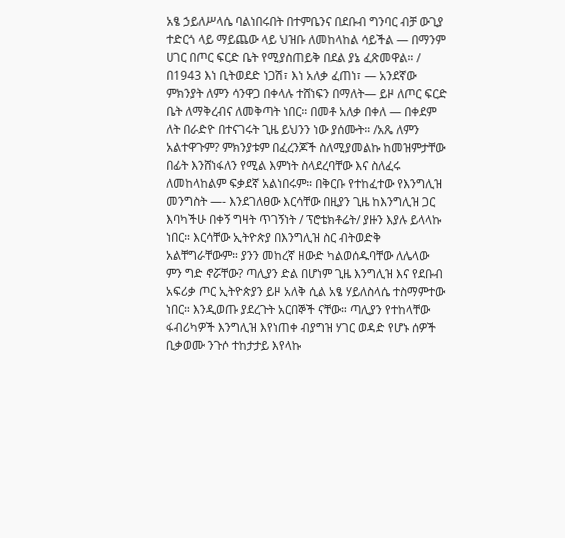አፄ ኃይለሥላሴ ባልነበሩበት በተምቤንና በደቡብ ግንባር ብቻ ውጊያ ተድርጎ ላይ ማይጨው ላይ ህዝቡ ለመከላከል ሳይችል — በማንም ሀገር በጦር ፍርድ ቤት የሚያስጠይቅ በደል ያኔ ፈጽመዋል። / በ1943 እነ ቢትወደድ ነጋሽ፣ እነ አለቃ ፈጠነ፣ — አንደኛው ምክንያት ለምን ሳንዋጋ በቀላሉ ተሸነፍን በማለት— ይዞ ለጦር ፍርድ ቤት ለማቅረብና ለመቅጣት ነበር። በመቶ አለቃ በቀለ — በቀደም ለት በራድዮ በተናገሩት ጊዜ ይህንን ነው ያሰሙት። /አጼ ለምን አልተዋጉም? ምክንያቱም በፈረንጆች ስለሚያመልኩ ከመዝምታቸው በፊት እንሸነፋለን የሚል እምነት ስላደረባቸው እና ስለፈሩ ለመከላከልም ፍቃደኛ አልነበሩም። በቅርቡ የተከፈተው የእንግሊዝ መንግስት —- እንደገለፀው እርሳቸው በዚያን ጊዜ ከእንግሊዝ ጋር እባካችሁ በቀኝ ግዛት ጥገኝነት / ፕሮቴክቶሬት/ ያዙን እያሉ ይላላኩ ነበር። እርሳቸው ኢትዮጵያ በእንግሊዝ ስር ብትወድቅ አልቸግራቸውም። ያንን መከረኛ ዘውድ ካልወሰዱባቸው ለሌላው ምን ግድ ኖሯቸው? ጣሊያን ድል በሆነም ጊዜ እንግሊዝ እና የደቡብ አፍሪቃ ጦር ኢትዮጵያን ይዞ አለቅ ሲል አፄ ሃይለስላሴ ተስማምተው ነበር። እንዲወጡ ያደረጉት አርበኞች ናቸው። ጣሊያን የተከላቸው ፋብሪካዎች እንግሊዝ እየነጠቀ ብያግዝ ሃገር ወዳድ የሆኑ ሰዎች ቢቃወሙ ንጉሶ ተከታታይ እየላኩ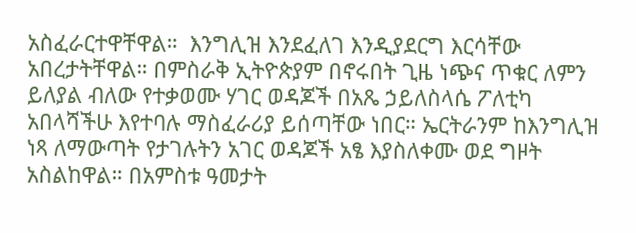አስፈራርተዋቸዋል።  እንግሊዝ እንደፈለገ እንዲያደርግ እርሳቸው አበረታትቸዋል። በምስራቅ ኢትዮጵያም በኖሩበት ጊዜ ነጭና ጥቁር ለምን ይለያል ብለው የተቃወሙ ሃገር ወዳጆች በአጼ ኃይለስላሴ ፖለቲካ አበላሻችሁ እየተባሉ ማስፈራሪያ ይሰጣቸው ነበር። ኤርትራንም ከእንግሊዝ ነጻ ለማውጣት የታገሉትን አገር ወዳጆች አፄ እያስለቀሙ ወደ ግዞት አስልከዋል። በአምስቱ ዓመታት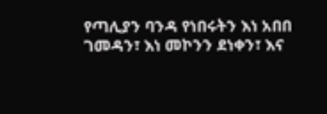የጣሊያን ባንዳ የነበሩትን እነ አበበ ገመዳን፣ እነ መኮንን ደነቀን፣ እና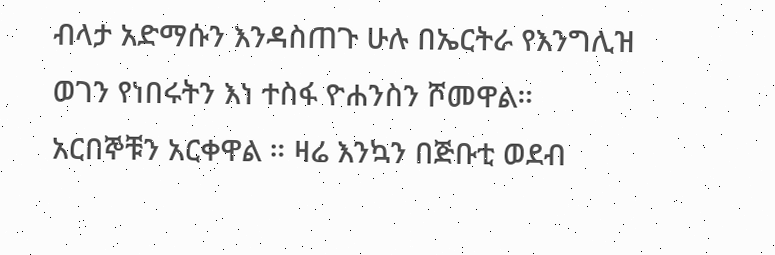ብላታ አድማሱን እንዳስጠጉ ሁሉ በኤርትራ የእንግሊዝ ወገን የነበሩትን እነ ተስፋ ዮሐንስን ሾመዋል። አርበኞቹን አርቀዋል ። ዛሬ እንኳን በጅቡቲ ወደብ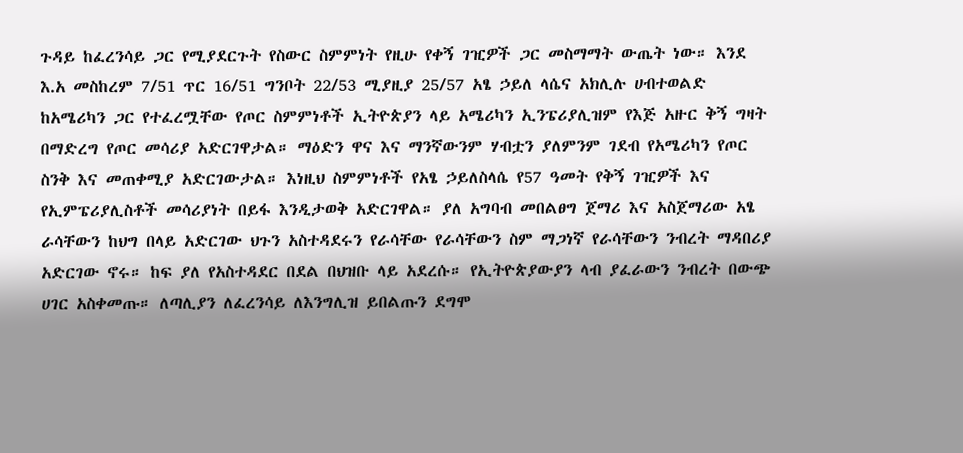ጉዳይ ከፈረንሳይ ጋር የሚያደርጉት የስውር ስምምነት የዚሁ የቀኝ ገዢዎች ጋር መስማማት ውጤት ነው። እንደ እ.አ መስከረም 7/51 ጥር 16/51 ግንቦት 22/53 ሚያዚያ 25/57 አፄ ኃይለ ላሴና አክሊሉ ሀብተወልድ ከአሜሪካን ጋር የተፈረሟቸው የጦር ስምምነቶች ኢትዮጵያን ላይ አሜሪካን ኢንፔሪያሊዝም የእጅ አዙር ቅኝ ግዛት በማድረግ የጦር መሳሪያ አድርገዋታል። ማዕድን ዋና እና ማንኛውንም ሃብቷን ያለምንም ገደብ የአሜሪካን የጦር ስንቅ እና መጠቀሚያ አድርገውታል። እነዚህ ስምምነቶች የአፄ ኃይለስላሴ የ57 ዓመት የቅኝ ገዢዎች እና የኢምፔሪያሊስቶች መሳሪያነት በይፋ እንዲታወቅ አድርገዋል። ያለ አግባብ መበልፀግ ጀማሪ እና አስጀማሪው አፄ ራሳቸውን ከህግ በላይ አድርገው ህጉን አስተዳደሩን የራሳቸው የራሳቸውን ስም ማጋነኛ የራሳቸውን ንብረት ማዳበሪያ አድርገው ኖሩ። ከፍ ያለ የአስተዳደር በደል በህዝቡ ላይ አደረሱ። የኢትዮጵያውያን ላብ ያፈራውን ንብረት በውጭ ሀገር አስቀመጡ። ለጣሊያን ለፈረንሳይ ለእንግሊዝ ይበልጡን ደግሞ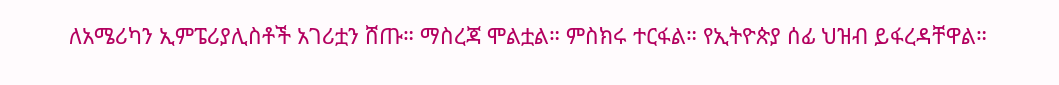ለአሜሪካን ኢምፔሪያሊስቶች አገሪቷን ሸጡ። ማስረጃ ሞልቷል። ምስክሩ ተርፋል። የኢትዮጵያ ሰፊ ህዝብ ይፋረዳቸዋል።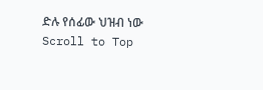ድሉ የሰፊው ህዝብ ነው
Scroll to Top